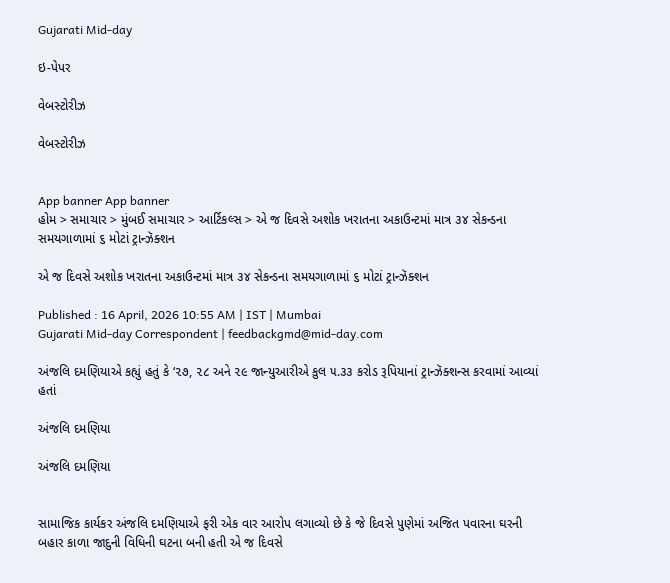Gujarati Mid-day

ઇ-પેપર

વેબસ્ટોરીઝ

વેબસ્ટોરીઝ


App banner App banner
હોમ > સમાચાર > મુંબઈ સમાચાર > આર્ટિકલ્સ > એ જ દિવસે અશોક ખરાતના અકાઉન્ટમાં માત્ર ૩૪ સેકન્ડના સમયગાળામાં ૬ મોટાં ટ્રાન્ઝૅક્શન

એ જ દિવસે અશોક ખરાતના અકાઉન્ટમાં માત્ર ૩૪ સેકન્ડના સમયગાળામાં ૬ મોટાં ટ્રાન્ઝૅક્શન

Published : 16 April, 2026 10:55 AM | IST | Mumbai
Gujarati Mid-day Correspondent | feedbackgmd@mid-day.com

અંજલિ દમણિયાએ કહ્યું હતું કે ‘૨૭, ૨૮ અને ૨૯ જાન્યુઆરીએ કુલ ૫.૩૩ કરોડ રૂપિયાનાં ટ્રાન્ઝૅક્શન્સ કરવામાં આવ્યાં હતાં

અંજલિ દમણિયા

અંજલિ દમણિયા


સામાજિક કાર્યકર અંજલિ દમણિયાએ ફરી એક વાર આરોપ લગાવ્યો છે કે જે દિવસે પુણેમાં અજિત પવારના ઘરની બહાર કાળા જાદુની વિધિની ઘટના બની હતી એ જ દિવસે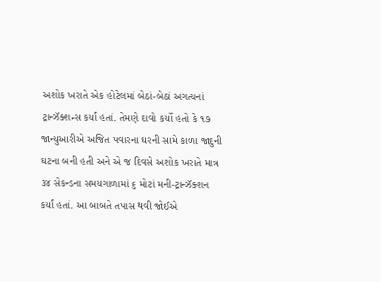અશોક ખરાતે એક હોટેલમાં બેઠાં-બેઠાં અગત્યનાં ટ્રાન્ઝૅક્શન્સ કર્યાં હતાં. તેમણે દાવો કર્યો હતો કે ૧૭ જાન્યુઆરીએ અજિત પવારના ઘરની સામે કાળા જાદુની ઘટના બની હતી અને એ જ દિવસે અશોક ખરાતે માત્ર ૩૪ સેકન્ડના સમયગાળામાં ૬ મોટાં મની-ટ્રાન્ઝૅક્શન કર્યાં હતાં. આ બાબતે તપાસ થવી જોઈએ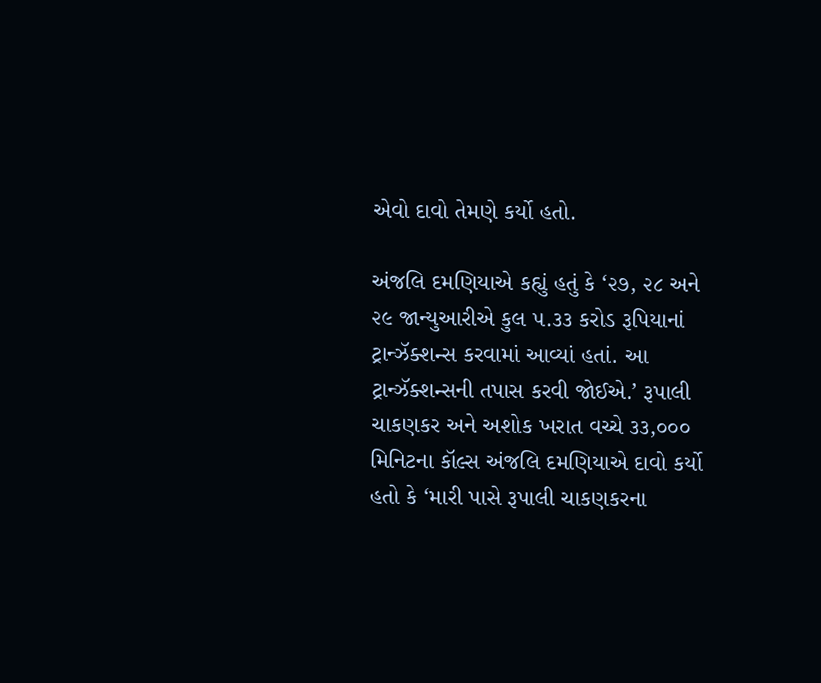એવો દાવો તેમણે કર્યો હતો.

અંજલિ દમણિયાએ કહ્યું હતું કે ‘૨૭, ૨૮ અને ૨૯ જાન્યુઆરીએ કુલ ૫.૩૩ કરોડ રૂપિયાનાં ટ્રાન્ઝૅક્શન્સ કરવામાં આવ્યાં હતાં. આ ટ્રાન્ઝૅક્શન્સની તપાસ કરવી જોઈએ.’ રૂપાલી ચાકણકર અને અશોક ખરાત વચ્ચે ૩૩,૦૦૦ મિનિટના કૉલ્સ અંજલિ દમણિયાએ દાવો કર્યો હતો કે ‘મારી પાસે રૂપાલી ચાકણકરના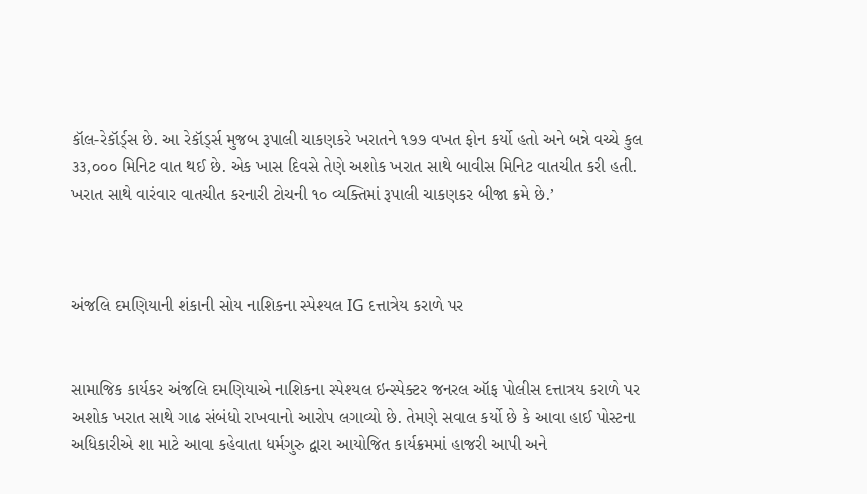કૉલ-રેકૉર્ડ્‌સ છે. આ રેકૉર્ડ્સ મુજબ રૂપાલી ચાકણકરે ખરાતને ૧૭૭ વખત ફોન કર્યો હતો અને બન્ને વચ્ચે કુલ ૩૩,૦૦૦ મિનિટ વાત થઈ છે. એક ખાસ દિવસે તેણે અશોક ખરાત સાથે બાવીસ મિનિટ વાતચીત કરી હતી. ખરાત સાથે વારંવાર વાતચીત કરનારી ટોચની ૧૦ વ્યક્તિમાં રૂપાલી ચાકણકર બીજા ક્રમે છે.’



અંજલિ દમણિયાની શંકાની સોય નાશિકના સ્પેશ્યલ IG દત્તાત્રેય કરાળે પર


સામાજિક કાર્યકર અંજલિ દમણિયાએ નાશિકના સ્પેશ્યલ ઇન્સ્પેક્ટર જનરલ ઑફ પોલીસ દત્તાત્રય કરાળે પર અશોક ખરાત સાથે ગાઢ સંબંધો રાખવાનો આરોપ લગાવ્યો છે. તેમણે સવાલ કર્યો છે કે આવા હાઈ પોસ્ટના અધિકારીએ શા માટે આવા કહેવાતા ધર્મગુરુ દ્વારા આયોજિત કાર્યક્રમમાં હાજરી આપી અને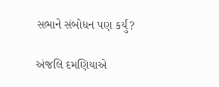સભાને સંબોધન પણ કર્યું?

અંજલિ દમણિયાએ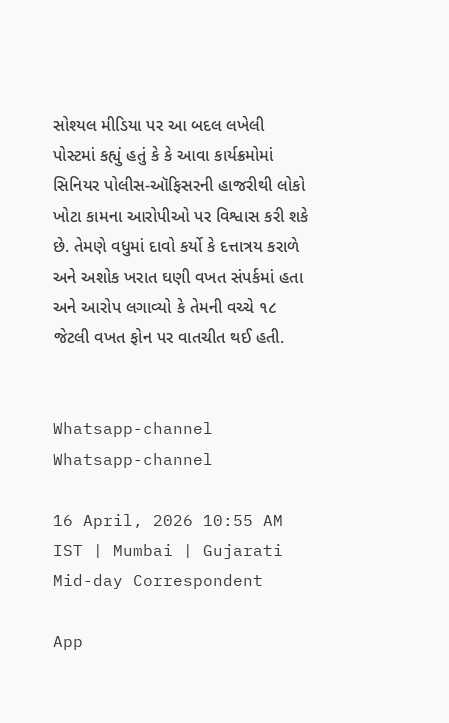સોશ્યલ મીડિયા પર આ બદલ લખેલી પોસ્ટમાં કહ્યું હતું કે કે આવા કાર્યક્રમોમાં સિનિયર પોલીસ-ઑફિસરની હાજરીથી લોકો ખોટા કામના આરોપીઓ પર વિશ્વાસ કરી શકે છે. તેમણે વધુમાં દાવો કર્યો કે દત્તાત્રય કરાળે અને અશોક ખરાત ઘણી વખત સંપર્કમાં હતા અને આરોપ લગાવ્યો કે તેમની વચ્ચે ૧૮ જેટલી વખત ફોન પર વાતચીત થઈ હતી.


Whatsapp-channel Whatsapp-channel

16 April, 2026 10:55 AM IST | Mumbai | Gujarati Mid-day Correspondent

App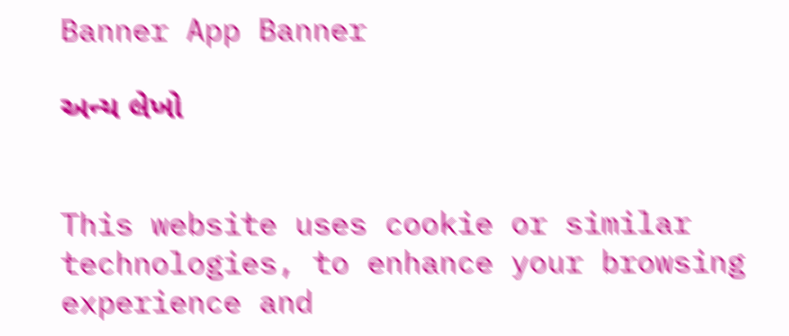Banner App Banner

અન્ય લેખો


This website uses cookie or similar technologies, to enhance your browsing experience and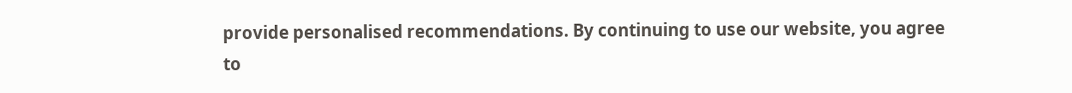provide personalised recommendations. By continuing to use our website, you agree to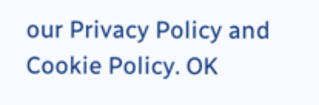our Privacy Policy and Cookie Policy. OK